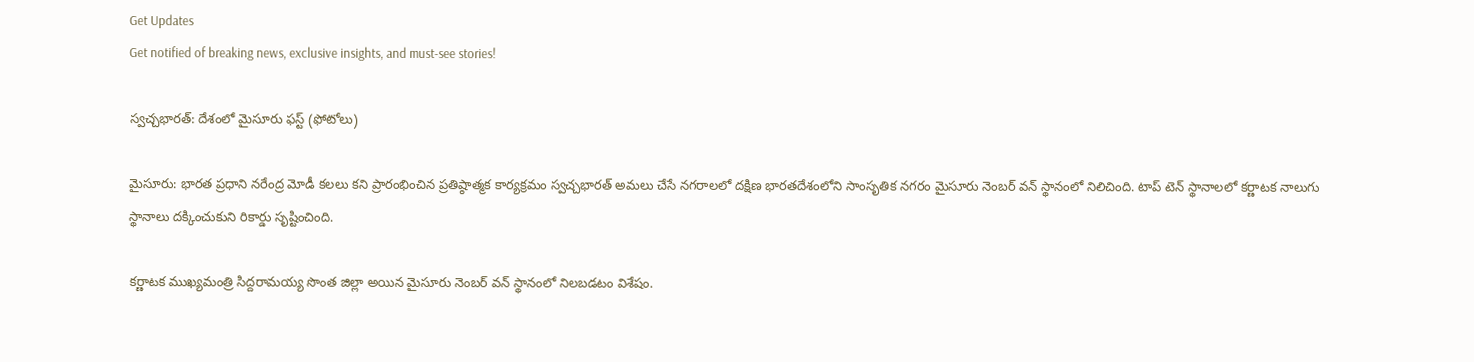Get Updates
Get notified of breaking news, exclusive insights, and must-see stories!

స్వచ్చభారత్: దేశంలో మైసూరు ఫస్ట్ (ఫోటోలు)

మైసూరు: భారత ప్రధాని నరేంద్ర మోడీ కలలు కని ప్రారంభించిన ప్రతిష్ఠాత్మక కార్యక్రమం స్వచ్చభారత్ అమలు చేసే నగరాలలో దక్షిణ భారతదేశంలోని సాంసృతిక నగరం మైసూరు నెంబర్ వన్ స్థానంలో నిలిచింది. టాప్ టెన్ స్థానాలలో కర్ణాటక నాలుగు స్థానాలు దక్కించుకుని రికార్డు సృష్టించింది.

కర్ణాటక ముఖ్యమంత్రి సిద్దరామయ్య సొంత జిల్లా అయిన మైసూరు నెంబర్ వన్ స్థానంలో నిలబడటం విశేషం.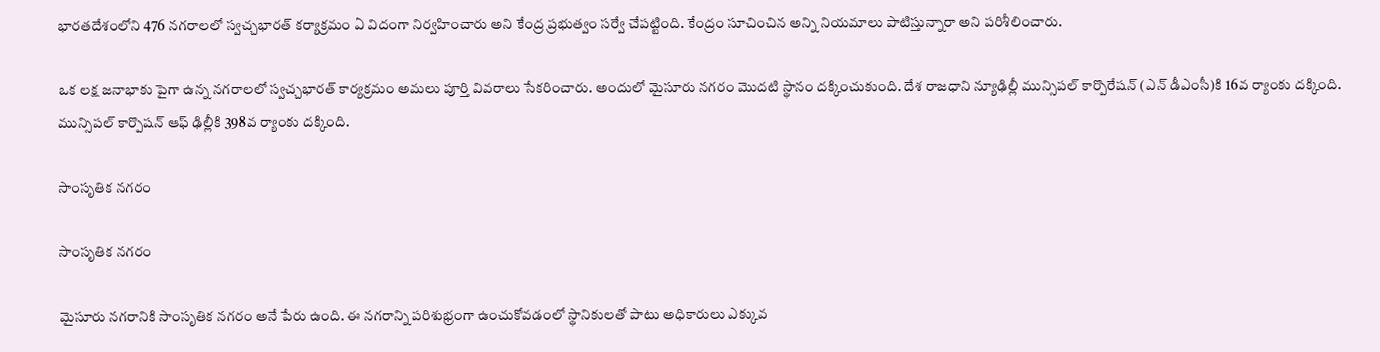భారతదేశంలోని 476 నగరాలలో స్వచ్చభారత్ కర్యాక్రమం ఏ విదంగా నిర్వహించారు అని కేంద్ర ప్రభుత్వం సర్వే చేపట్టింది. కేంద్రం సూచించిన అన్ని నియమాలు పాటిస్తున్నారా అని పరిశీలించారు.

ఒక లక్ష జనాభాకు పైగా ఉన్న నగరాలలో స్వచ్చభారత్ కార్యక్రమం అమలు పూర్తి వివరాలు సేకరించారు. అందులో మైసూరు నగరం మొదటి స్థానం దక్కించుకుంది. దేశ రాజధాని న్యూఢిల్లీ మున్సిపల్ కార్పొరేషన్ (ఎన్ డీఎంసీ)కి 16వ ర్యాంకు దక్కింది. మున్సిపల్ కార్పొషన్ ఆఫ్ ఢిల్లీకి 398వ ర్యాంకు దక్కింది.

సాంసృతిక నగరం

సాంసృతిక నగరం

మైసూరు నగరానికి సాంసృతిక నగరం అనే పేరు ఉంది. ఈ నగరాన్ని పరిశుభ్రంగా ఉంచుకోవడంలో స్థానికులతో పాటు అధికారులు ఎక్కువ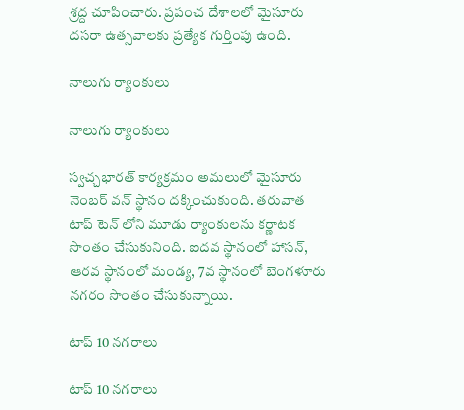శ్రద్ద చూపించారు. ప్రపంచ దేశాలలో మైసూరు దసరా ఉత్సవాలకు ప్రత్యేక గుర్తింపు ఉంది.

నాలుగు ర్యాంకులు

నాలుగు ర్యాంకులు

స్వచ్చభారత్ కార్యక్రమం అమలులో మైసూరు నెంబర్ వన్ స్థానం దక్కించుకుంది. తరువాత టాప్ టెన్ లోని మూడు ర్యాంకులను కర్ణాటక సొంతం చేసుకునింది. ఐదవ స్థానంలో హాసన్, ఆరవ స్థానంలో మండ్య, 7వ స్థానంలో బెంగళూరు నగరం సొంతం చేసుకున్నాయి.

టాప్ 10 నగరాలు

టాప్ 10 నగరాలు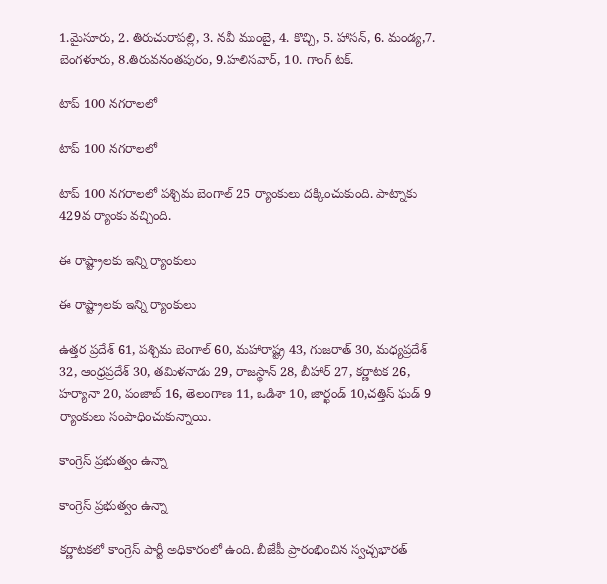1.మైసూరు, 2. తిరుచురాపల్లి, 3. నవీ ముంబై, 4. కొచ్చి, 5. హాసన్, 6. మండ్య,7. బెంగళూరు, 8.తిరువనంతపురం, 9.హలిసవార్, 10. గాంగ్ టక్.

టాప్ 100 నగరాలలో

టాప్ 100 నగరాలలో

టాప్ 100 నగరాలలో పశ్చిమ బెంగాల్ 25 ర్యాంకులు దక్కించుకుంది. పాట్నాకు 429వ ర్యాంకు వచ్చింది.

ఈ రాష్ట్రాలకు ఇన్ని ర్యాంకులు

ఈ రాష్ట్రాలకు ఇన్ని ర్యాంకులు

ఉత్తర ప్రదేశ్ 61, పశ్చిమ బెంగాల్ 60, మహారాష్ట్ర 43, గుజరాత్ 30, మధ్యప్రదేశ్ 32, ఆంధ్రప్రదేశ్ 30, తమిళనాడు 29, రాజస్థాన్ 28, బీహార్ 27, కర్ణాటక 26, హర్యానా 20, పంజాబ్ 16, తెలంగాణ 11, ఒడిశా 10, జార్ఖండ్ 10,చత్తిస్ ఘడ్ 9 ర్యాంకులు సంపాధించుకున్నాయి.

కాంగ్రెస్ ప్రభుత్వం ఉన్నా

కాంగ్రెస్ ప్రభుత్వం ఉన్నా

కర్ణాటకలో కాంగ్రెస్ పార్టీ అధికారంలో ఉంది. బీజేపీ ప్రారంభించిన స్వచ్చభారత్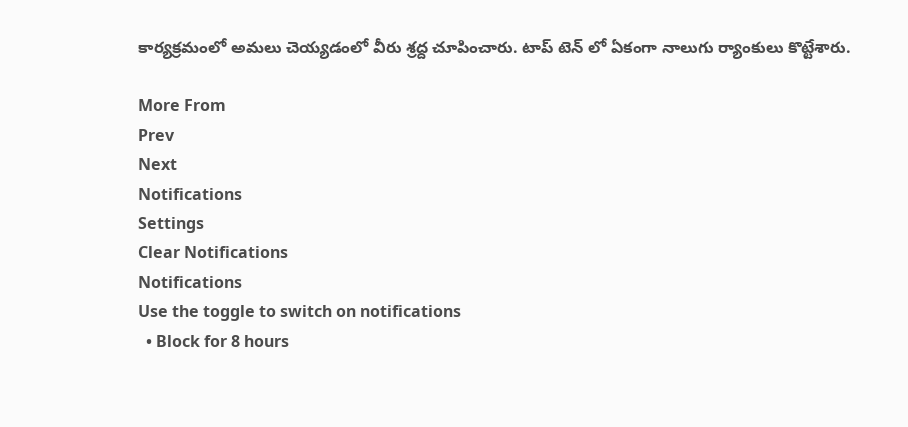కార్యక్రమంలో అమలు చెయ్యడంలో వీరు శ్రద్ద చూపించారు. టాప్ టెన్ లో ఏకంగా నాలుగు ర్యాంకులు కొట్టేశారు.

More From
Prev
Next
Notifications
Settings
Clear Notifications
Notifications
Use the toggle to switch on notifications
  • Block for 8 hours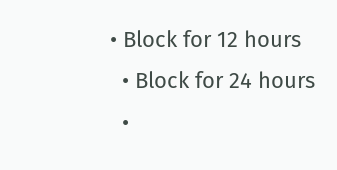• Block for 12 hours
  • Block for 24 hours
  •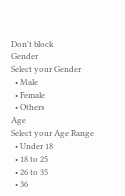Don't block
Gender
Select your Gender
  • Male
  • Female
  • Others
Age
Select your Age Range
  • Under 18
  • 18 to 25
  • 26 to 35
  • 36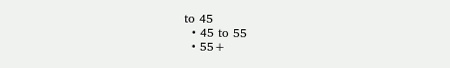to 45
  • 45 to 55
  • 55+